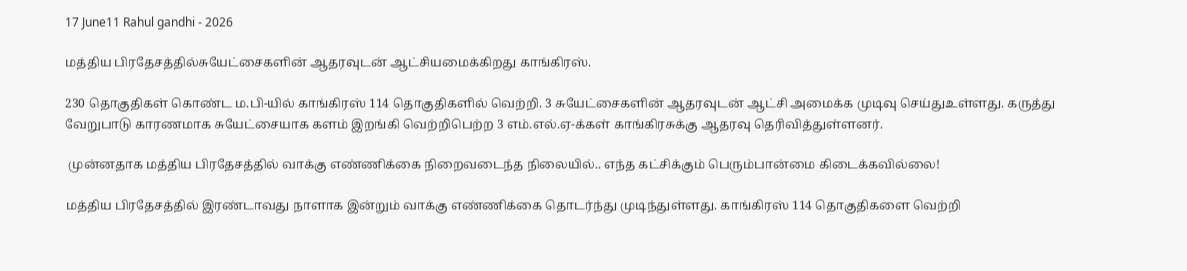17 June11 Rahul gandhi - 2026

மத்திய பிரதேசத்தில்சுயேட்சைகளின் ஆதரவுடன் ஆட்சியமைக்கிறது காங்கிரஸ்.

230 தொகுதிகள் கொண்ட ம.பி-யில் காங்கிரஸ் 114 தொகுதிகளில் வெற்றி. 3 சுயேட்சைகளின் ஆதரவுடன் ஆட்சி அமைக்க முடிவு செய்துஉள்ளது. கருத்து வேறுபாடு காரணமாக சுயேட்சையாக களம் இறங்கி வெற்றிபெற்ற 3 எம்.எல்.ஏ-க்கள் காங்கிரசுக்கு ஆதரவு தெரிவித்துள்ளனர்.

 முன்னதாக மத்திய பிரதேசத்தில் வாக்கு எண்ணிக்கை நிறைவடைந்த நிலையில்.. எந்த கட்சிக்கும் பெரும்பான்மை கிடைக்கவில்லை!

மத்திய பிரதேசத்தில் இரண்டாவது நாளாக இன்றும் வாக்கு எண்ணிக்கை தொடர்ந்து முடிந்துள்ளது. காங்கிரஸ் 114 தொகுதிகளை வெற்றி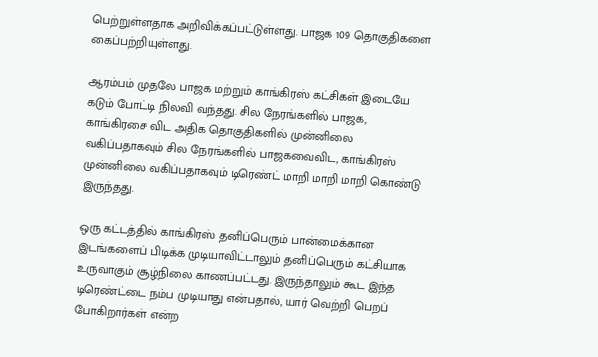பெற்றுள்ளதாக அறிவிக்கப்பட்டுள்ளது. பாஜக 109 தொகுதிகளை கைப்பற்றியுள்ளது.

ஆரம்பம் முதலே பாஜக மற்றும் காங்கிரஸ் கட்சிகள் இடையே கடும் போட்டி நிலவி வந்தது. சில நேரங்களில் பாஜக, காங்கிரசை விட அதிக தொகுதிகளில் முன்னிலை வகிப்பதாகவும் சில நேரங்களில் பாஜகவைவிட, காங்கிரஸ் முன்னிலை வகிப்பதாகவும் டிரெண்ட் மாறி மாறி மாறி கொண்டு இருந்தது.

ஒரு கட்டத்தில் காங்கிரஸ் தனிப்பெரும் பான்மைக்கான இடங்களைப் பிடிக்க முடியாவிட்டாலும் தனிப்பெரும் கட்சியாக உருவாகும் சூழ்நிலை காணப்பட்டது. இருந்தாலும் கூட இந்த டிரெண்ட்டை நம்ப முடியாது என்பதால், யார் வெற்றி பெறப் போகிறார்கள் என்ற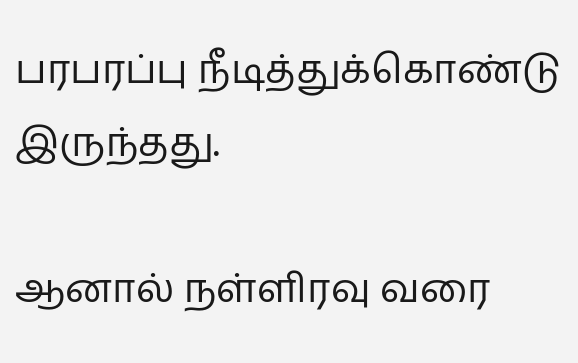பரபரப்பு நீடித்துக்கொண்டு இருந்தது.

ஆனால் நள்ளிரவு வரை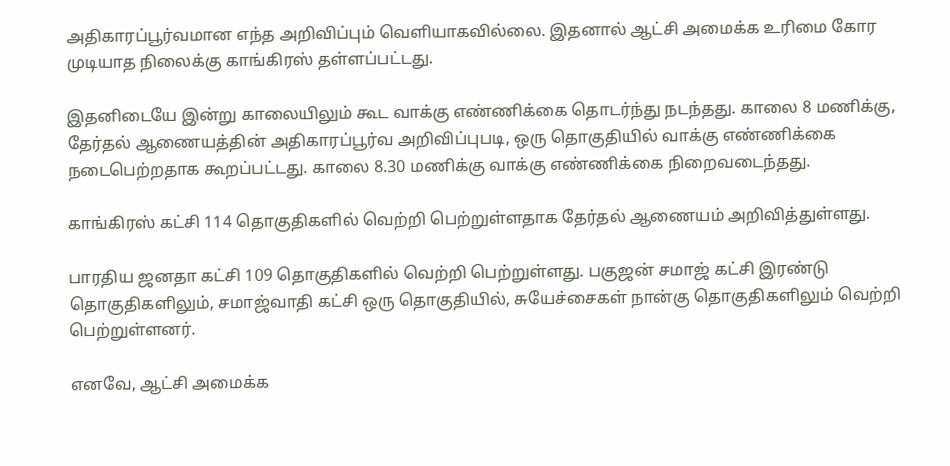அதிகாரப்பூர்வமான எந்த அறிவிப்பும் வெளியாகவில்லை. இதனால் ஆட்சி அமைக்க உரிமை கோர முடியாத நிலைக்கு காங்கிரஸ் தள்ளப்பட்டது.

இதனிடையே இன்று காலையிலும் கூட வாக்கு எண்ணிக்கை தொடர்ந்து நடந்தது. காலை 8 மணிக்கு, தேர்தல் ஆணையத்தின் அதிகாரப்பூர்வ அறிவிப்புபடி, ஒரு தொகுதியில் வாக்கு எண்ணிக்கை நடைபெற்றதாக கூறப்பட்டது. காலை 8.30 மணிக்கு வாக்கு எண்ணிக்கை நிறைவடைந்தது.

காங்கிரஸ் கட்சி 114 தொகுதிகளில் வெற்றி பெற்றுள்ளதாக தேர்தல் ஆணையம் அறிவித்துள்ளது.

பாரதிய ஜனதா கட்சி 109 தொகுதிகளில் வெற்றி பெற்றுள்ளது. பகுஜன் சமாஜ் கட்சி இரண்டு தொகுதிகளிலும், சமாஜ்வாதி கட்சி ஒரு தொகுதியில், சுயேச்சைகள் நான்கு தொகுதிகளிலும் வெற்றி பெற்றுள்ளனர்.

எனவே, ஆட்சி அமைக்க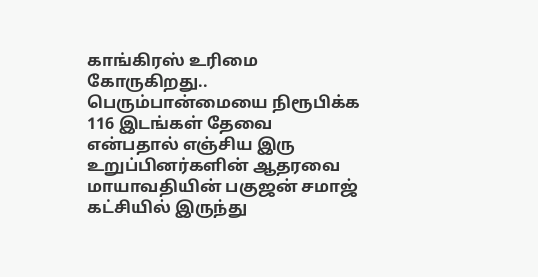காங்கிரஸ் உரிமை கோருகிறது.. பெரும்பான்மையை நிரூபிக்க 116 இடங்கள் தேவை என்பதால் எஞ்சிய இரு உறுப்பினர்களின் ஆதரவை மாயாவதியின் பகுஜன் சமாஜ் கட்சியில் இருந்து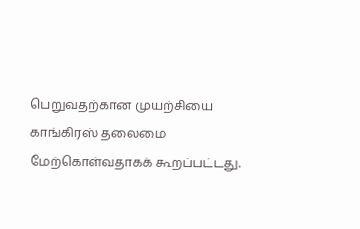பெறுவதற்கான முயற்சியை காங்கிரஸ் தலைமை மேற்கொள்வதாகக் கூறப்பட்டது.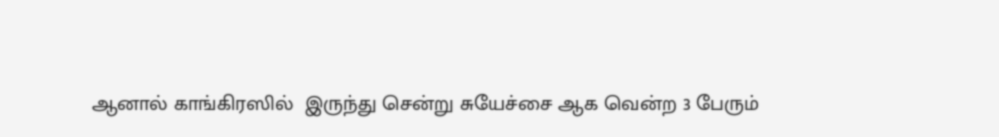ஆனால் காங்கிரஸில்  இருந்து சென்று சுயேச்சை ஆக வென்ற 3 பேரும்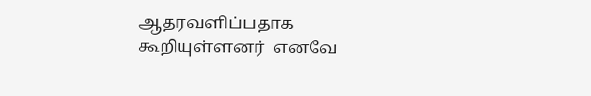ஆதரவளிப்பதாக  கூறியுள்ளனர்  எனவே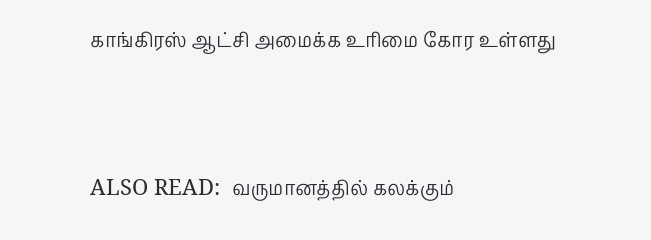காங்கிரஸ் ஆட்சி அமைக்க உரிமை கோர உள்ளது



ALSO READ:  வருமானத்தில் கலக்கும்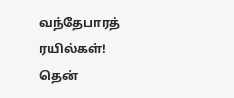வந்தேபாரத் ரயில்கள்! தென்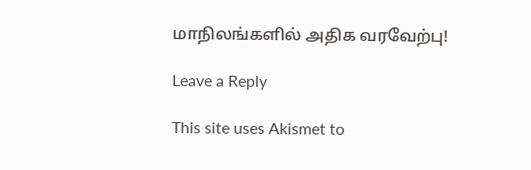மாநிலங்களில் அதிக வரவேற்பு!

Leave a Reply

This site uses Akismet to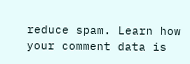reduce spam. Learn how your comment data is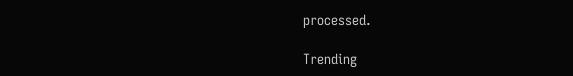processed.

Trending